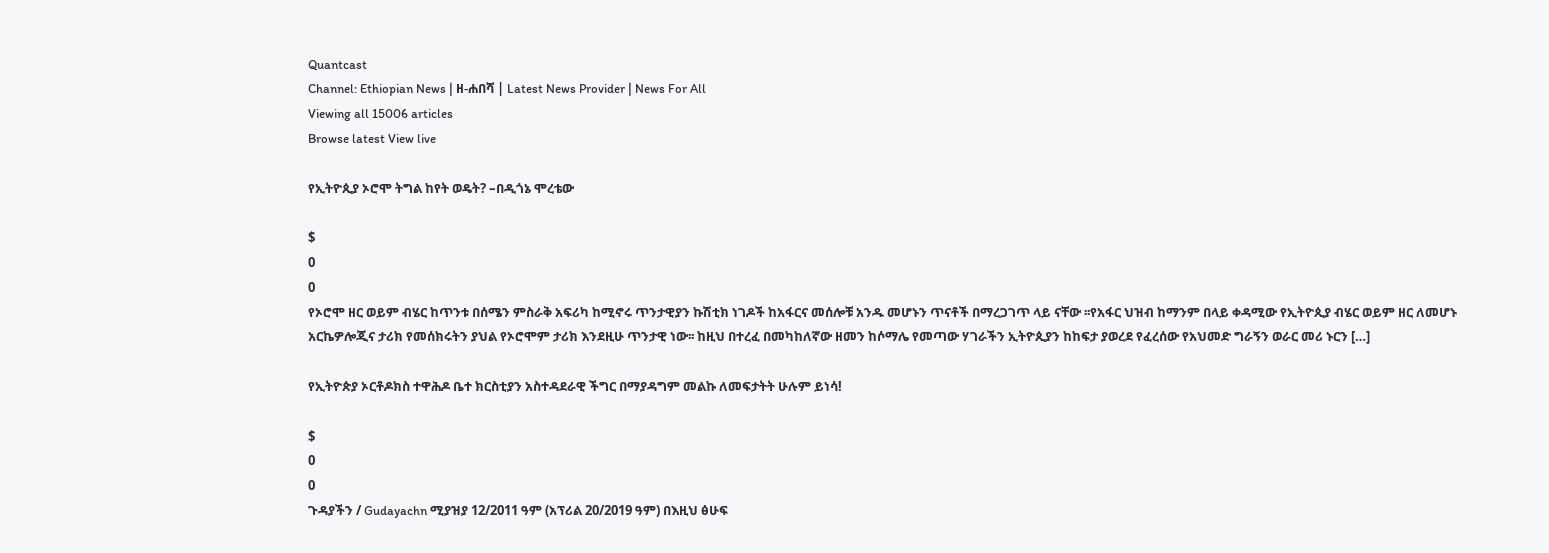Quantcast
Channel: Ethiopian News | ዘ-ሐበሻ | Latest News Provider | News For All
Viewing all 15006 articles
Browse latest View live

የኢትዮጲያ ኦሮሞ ትግል ከየት ወዴት? –በዲጎኔ ሞረቴው

$
0
0
የኦሮሞ ዘር ወይም ብሄር ከጥንቱ በሰሜን ምስራቅ አፍሪካ ከሚኖሩ ጥንታዊያን ኩሽቲክ ነገዶች ከአፋርና መሰሎቹ አንዱ መሆኑን ጥናቶች በማረጋገጥ ላይ ናቸው ፡፡የአፋር ህዝብ ከማንም በላይ ቀዳሚው የኢትዮጲያ ብሄር ወይም ዘር ለመሆኑ አርኬዎሎጂና ታሪክ የመሰክሩትን ያህል የኦሮሞም ታሪክ እንደዚሁ ጥንታዊ ነው፡፡ ከዚህ በተረፈ በመካከለኛው ዘመን ከሶማሌ የመጣው ሃገራችን ኢትዮጲያን ከከፍታ ያወረደ የፈረሰው የአህመድ ግራኝን ወራር መሪ ኑርን […]

የኢትዮጵያ ኦርቶዶክስ ተዋሕዶ ቤተ ክርስቲያን አስተዳደራዊ ችግር በማያዳግም መልኩ ለመፍታትት ሁሉም ይነሳ!

$
0
0
ጉዳያችን / Gudayachn ሚያዝያ 12/2011 ዓም (አፕሪል 20/2019 ዓም) በእዚህ ፅሁፍ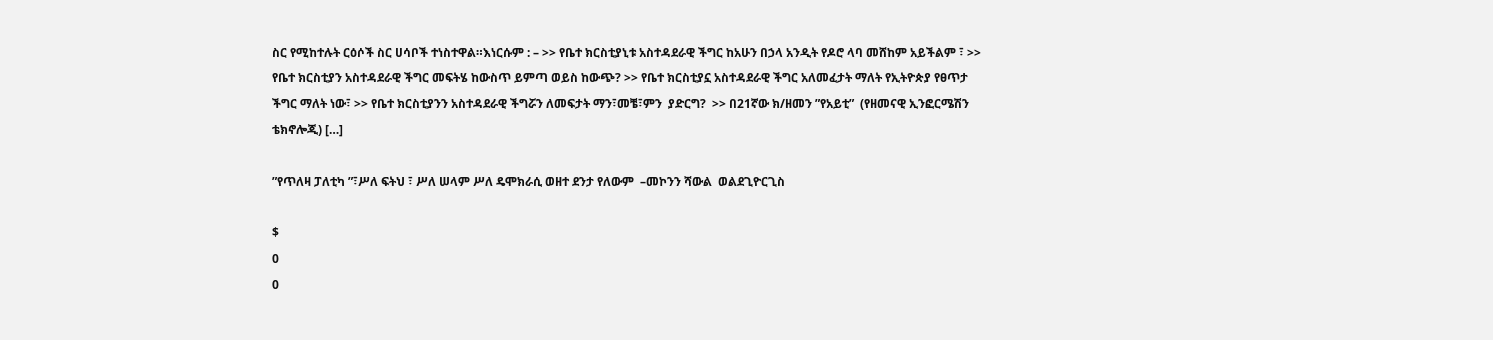ስር የሚከተሉት ርዕሶች ስር ሀሳቦች ተነስተዋል።እነርሱም : – >> የቤተ ክርስቲያኒቱ አስተዳደራዊ ችግር ከአሁን በኃላ አንዲት የዶሮ ላባ መሸከም አይችልም ፣ >> የቤተ ክርስቲያን አስተዳደራዊ ችግር መፍትሄ ከውስጥ ይምጣ ወይስ ከውጭ? >> የቤተ ክርስቲያኗ አስተዳደራዊ ችግር አለመፈታት ማለት የኢትዮጵያ የፀጥታ ችግር ማለት ነው፣ >> የቤተ ክርስቲያንን አስተዳደራዊ ችግሯን ለመፍታት ማን፣መቼ፣ምን  ያድርግ?  >> በ21ኛው ክ/ዘመን ”የአይቲ”  (የዘመናዊ ኢንፎርሜሽን ቴክኖሎጂ) […]

”የጥለዛ ፓለቲካ ”፣ሥለ ፍትህ ፣ ሥለ ሠላም ሥለ ዴሞክራሲ ወዘተ ደንታ የለውም  –መኮንን ሻውል  ወልደጊዮርጊስ

$
0
0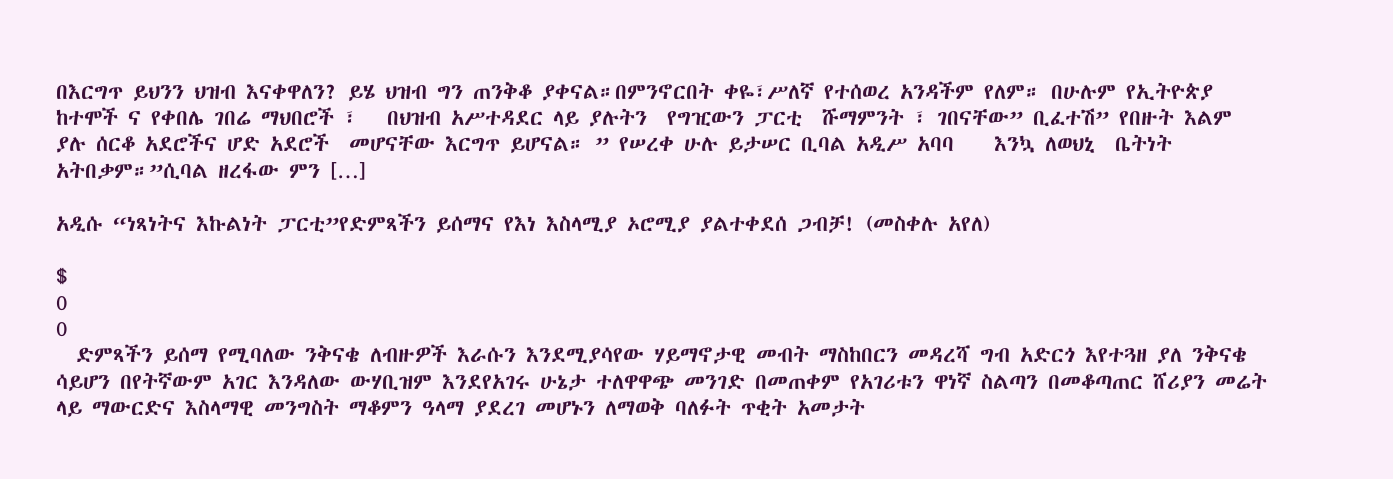በእርግጥ ይህንን ህዝብ እናቀዋለን? ይሄ ህዝብ ግን ጠንቅቆ ያቀናል።በምንኖርበት ቀዬ፣ሥለኛ የተሰወረ አንዳችም የለም። በሁሉም የኢትዮጵያ ከተሞች ና የቀበሌ ገበሬ ማህበሮች ፣   በህዝብ አሥተዳደር ላይ ያሉትን  የግዢውን ፓርቲ  ሹማምንት ፣ ገበናቸው” ቢፈተሽ” የበዙት እልም ያሉ ሰርቆ አደሮችና ሆድ አደሮች  መሆናቸው እርግጥ ይሆናል። ” የሠረቀ ሁሉ ይታሠር ቢባል አዲሥ አባባ    እንኳ ለወህኒ  ቤትነት አትበቃም።”ሲባል ዘረፋው ምን […]

አዲሱ “ነጻነትና እኩልነት ፓርቲ”የድምጻችን ይሰማና የእነ እስላሚያ ኦሮሚያ ያልተቀደሰ ጋብቻ! (መስቀሉ አየለ)

$
0
0
  ድምጻችን ይሰማ የሚባለው ንቅናቄ ለብዙዎች እራሱን እንደሚያሳየው ሃይማኖታዊ መብት ማስከበርን መዳረሻ ግብ አድርጎ እየተጓዘ ያለ ንቅናቄ ሳይሆን በየትኛውም አገር እንዳለው ውሃቢዝም እንደየአገሩ ሁኔታ ተለዋዋጭ መንገድ በመጠቀም የአገሪቱን ዋነኛ ስልጣን በመቆጣጠር ሸሪያን መሬት ላይ ማውርድና እስላማዊ መንግስት ማቆምን ዓላማ ያደረገ መሆኑን ለማወቅ ባለፉት ጥቂት አመታት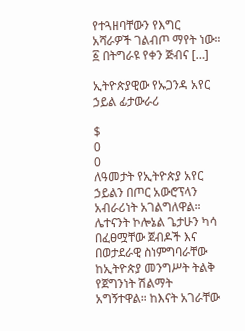የተጓዘባቸውን የእግር አሻራዎች ገልብጦ ማየት ነው። ፩ በትግራዩ የቀን ጅብና […]

ኢትዮጵያዊው የኡጋንዳ አየር ኃይል ፊታውራሪ

$
0
0
ለዓመታት የኢትዮጵያ አየር ኃይልን በጦር አውሮፕላን አብራሪነት አገልግለዋል። ሌተናንት ኮሎኔል ጌታሁን ካሳ በፈፀሟቸው ጀብዶች እና በወታደራዊ ስነምግባራቸው ከኢትዮጵያ መንግሥት ትልቅ የጀግንነት ሽልማት አግኝተዋል። ከእናት አገራቸው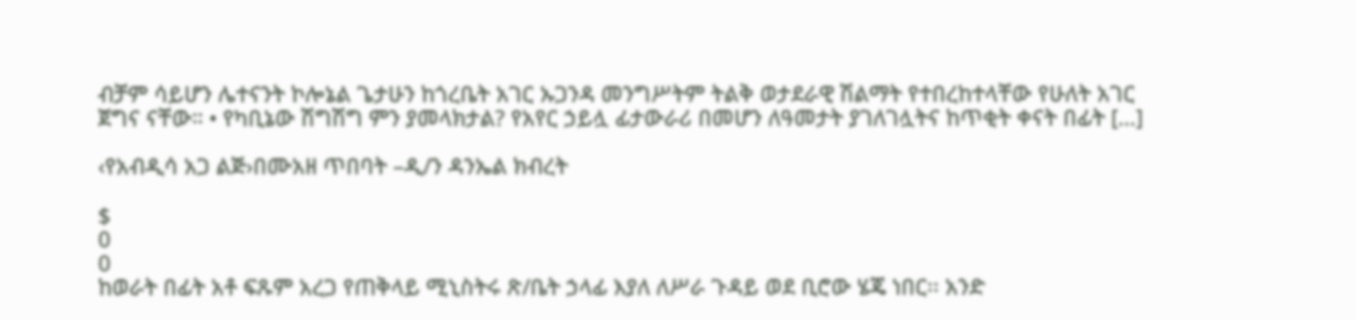ብቻም ሳይሆን ሌተናንት ኮሎኔል ጌታሁን ከጎረቤት አገር ኡጋንዳ መንግሥትም ትልቅ ወታደራዊ ሽልማት የተበረከተላቸው የሁለት አገር ጀግና ናቸው። • የካቢኔው ሽግሽግ ምን ያመላክታል? የአየር ኃይሏ ፊታውራሪ በመሆን ለዓመታት ያገለገሏትና ከጥቂት ቀናት በፊት […]

‹የአብዲሳ አጋ ልጅ›በሙአዘ ጥበባት –ዲ/ን ዳንኤል ክብረት

$
0
0
ከወራት በፊት አቶ ፍጹም አረጋ የጠቅላይ ሚኒስትሩ ጽ/ቤት ኃላፊ እያለ ለሥራ ጉዳይ ወደ ቢሮው ሄጄ ነበር፡፡ አንድ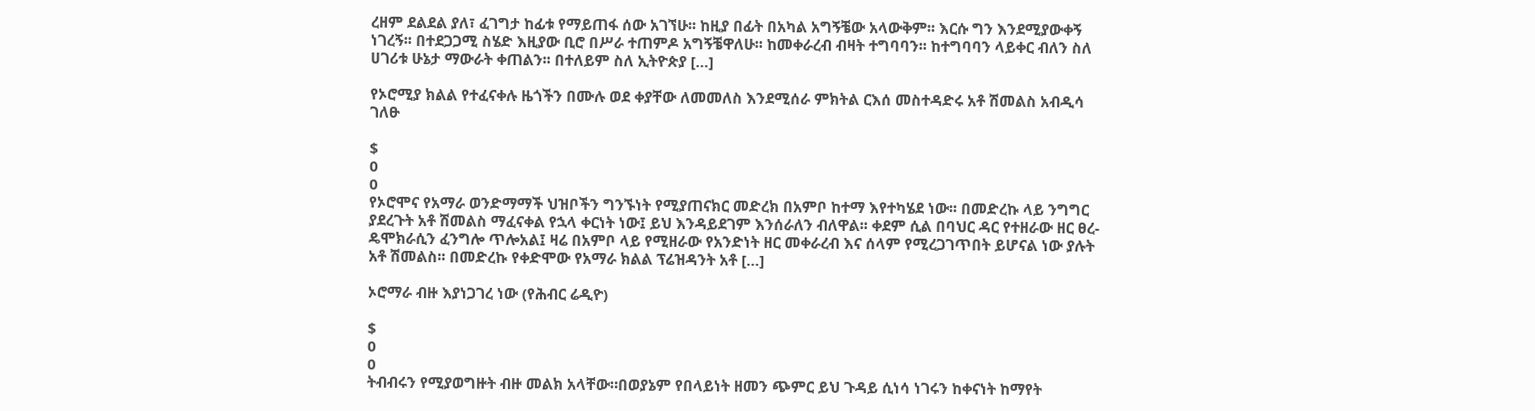ረዘም ደልደል ያለ፣ ፈገግታ ከፊቱ የማይጠፋ ሰው አገኘሁ፡፡ ከዚያ በፊት በአካል አግኝቼው አላውቅም፡፡ እርሱ ግን እንደሚያውቀኝ ነገረኝ፡፡ በተደጋጋሚ ስሄድ እዚያው ቢሮ በሥራ ተጠምዶ አግኝቼዋለሁ፡፡ ከመቀራረብ ብዛት ተግባባን፡፡ ከተግባባን ላይቀር ብለን ስለ ሀገሪቱ ሁኔታ ማውራት ቀጠልን፡፡ በተለይም ስለ ኢትዮጵያ […]

የኦሮሚያ ክልል የተፈናቀሉ ዜጎችን በሙሉ ወደ ቀያቸው ለመመለስ እንደሚሰራ ምክትል ርእሰ መስተዳድሩ አቶ ሽመልስ አብዲሳ ገለፁ

$
0
0
የኦሮሞና የአማራ ወንድማማች ህዝቦችን ግንኙነት የሚያጠናክር መድረክ በአምቦ ከተማ እየተካሄደ ነው፡፡ በመድረኩ ላይ ንግግር ያደረጉት አቶ ሽመልስ ማፈናቀል የኋላ ቀርነት ነው፤ ይህ እንዳይደገም እንሰራለን ብለዋል፡፡ ቀደም ሲል በባህር ዳር የተዘራው ዘር ፀረ-ዴሞክራሲን ፈንግሎ ጥሎአል፤ ዛሬ በአምቦ ላይ የሚዘራው የአንድነት ዘር መቀራረብ እና ሰላም የሚረጋገጥበት ይሆናል ነው ያሉት አቶ ሽመልስ፡፡ በመድረኩ የቀድሞው የአማራ ክልል ፕሬዝዳንት አቶ […]

ኦሮማራ ብዙ እያነጋገረ ነው (የሕብር ሬዲዮ)

$
0
0
ትብብሩን የሚያወግዙት ብዙ መልክ አላቸው።በወያኔም የበላይነት ዘመን ጭምር ይህ ጉዳይ ሲነሳ ነገሩን ከቀናነት ከማየት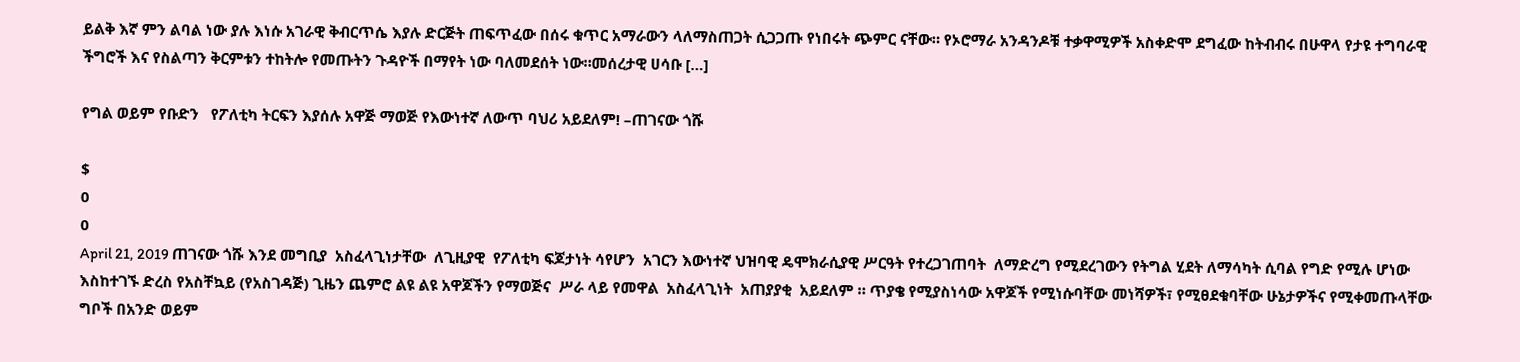ይልቅ እኛ ምን ልባል ነው ያሉ እነሱ አገራዊ ቅብርጥሴ እያሉ ድርጅት ጠፍጥፈው በሰሩ ቁጥር አማራውን ላለማስጠጋት ሲጋጋጡ የነበሩት ጭምር ናቸው። የኦሮማራ አንዳንዶቹ ተቃዋሚዎች አስቀድሞ ደግፈው ከትብብሩ በሁዋላ የታዩ ተግባራዊ ችግሮች እና የስልጣን ቅርምቱን ተከትሎ የመጡትን ጉዳዮች በማየት ነው ባለመደሰት ነው።መሰረታዊ ሀሳቡ […]

የግል ወይም የቡድን   የፖለቲካ ትርፍን እያሰሉ አዋጅ ማወጅ የእውነተኛ ለውጥ ባህሪ አይደለም! –ጠገናው ጎሹ

$
0
0
April 21, 2019 ጠገናው ጎሹ እንደ መግቢያ  አስፈላጊነታቸው  ለጊዚያዊ  የፖለቲካ ፍጆታነት ሳየሆን  አገርን እውነተኛ ህዝባዊ ዴሞክራሲያዊ ሥርዓት የተረጋገጠባት  ለማድረግ የሚደረገውን የትግል ሂደት ለማሳካት ሲባል የግድ የሚሉ ሆነው እስከተገኙ ድረስ የአስቸኳይ (የአስገዳጅ) ጊዜን ጨምሮ ልዩ ልዩ አዋጆችን የማወጅና  ሥራ ላይ የመዋል  አስፈላጊነት  አጠያያቂ  አይደለም ። ጥያቄ የሚያስነሳው አዋጆች የሚነሱባቸው መነሻዎች፣ የሚፀደቁባቸው ሁኔታዎችና የሚቀመጡላቸው ግቦች በአንድ ወይም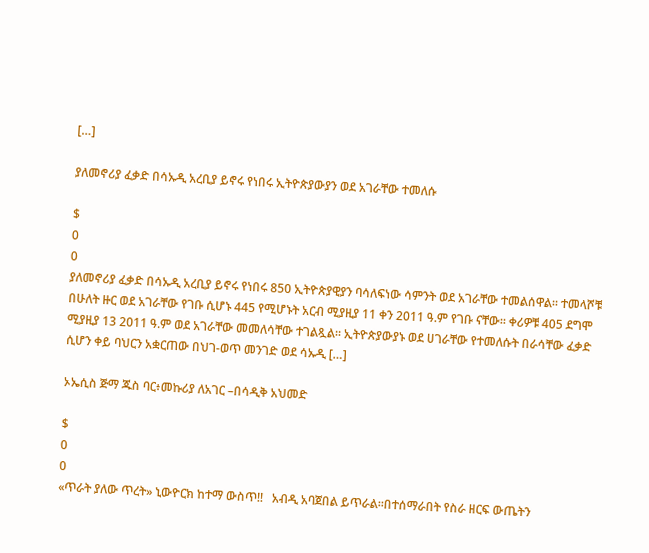[…]

ያለመኖሪያ ፈቃድ በሳኡዲ አረቢያ ይኖሩ የነበሩ ኢትዮጵያውያን ወደ አገራቸው ተመለሱ

$
0
0
ያለመኖሪያ ፈቃድ በሳኡዲ አረቢያ ይኖሩ የነበሩ 850 ኢትዮጵያዊያን ባሳለፍነው ሳምንት ወደ አገራቸው ተመልሰዋል። ተመላሾቹ በሁለት ዙር ወደ አገራቸው የገቡ ሲሆኑ 445 የሚሆኑት አርብ ሚያዚያ 11 ቀን 2011 ዓ.ም የገቡ ናቸው፡፡ ቀሪዎቹ 405 ደግሞ ሚያዚያ 13 2011 ዓ.ም ወደ አገራቸው መመለሳቸው ተገልጿል። ኢትዮጵያውያኑ ወደ ሀገራቸው የተመለሱት በራሳቸው ፈቃድ ሲሆን ቀይ ባህርን አቋርጠው በህገ-ወጥ መንገድ ወደ ሳኡዲ […]

ኦኤሲስ ጅማ ጁስ ባር፥መኩሪያ ለአገር –በሳዲቅ አህመድ

$
0
0
«ጥራት ያለው ጥረት» ኒውዮርክ ከተማ ውስጥ!!   አብዲ አባጀበል ይጥራል።በተሰማራበት የስራ ዘርፍ ውጤትን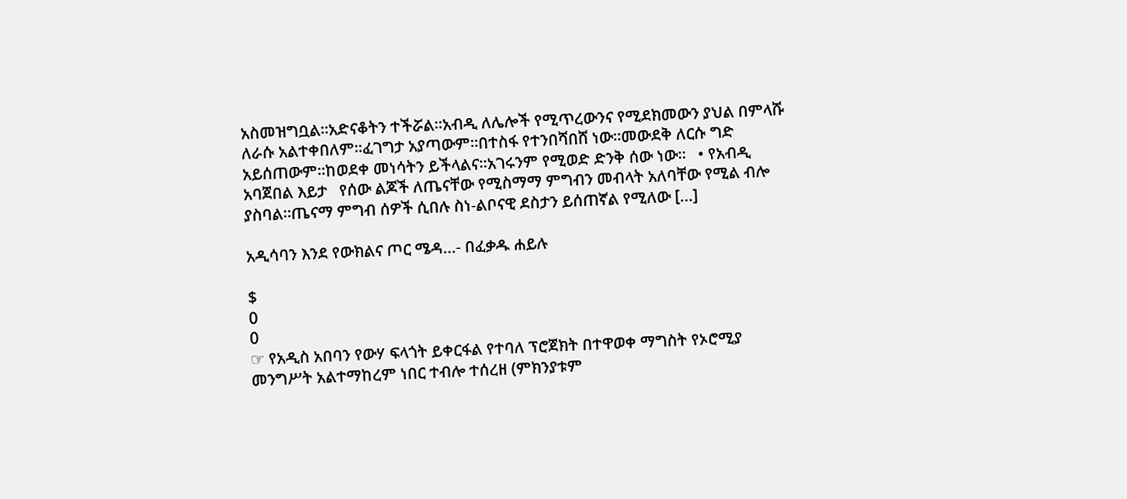አስመዝግቧል።አድናቆትን ተችሯል።አብዲ ለሌሎች የሚጥረውንና የሚደክመውን ያህል በምላሹ ለራሱ አልተቀበለም።ፈገግታ አያጣውም።በተስፋ የተንበሻበሸ ነው።መውደቅ ለርሱ ግድ አይሰጠውም።ከወደቀ መነሳትን ይችላልና።አገሩንም የሚወድ ድንቅ ሰው ነው።   • የአብዲ አባጀበል እይታ   የሰው ልጆች ለጤናቸው የሚስማማ ምግብን መብላት አለባቸው የሚል ብሎ ያስባል።ጤናማ ምግብ ሰዎች ሲበሉ ስነ-ልቦናዊ ደስታን ይሰጠኛል የሚለው […]

አዲሳባን እንደ የውክልና ጦር ሜዳ…- በፈቃዱ ሐይሉ

$
0
0
☞ የአዲስ አበባን የውሃ ፍላጎት ይቀርፋል የተባለ ፕሮጀክት በተዋወቀ ማግስት የኦሮሚያ መንግሥት አልተማከረም ነበር ተብሎ ተሰረዘ (ምክንያቱም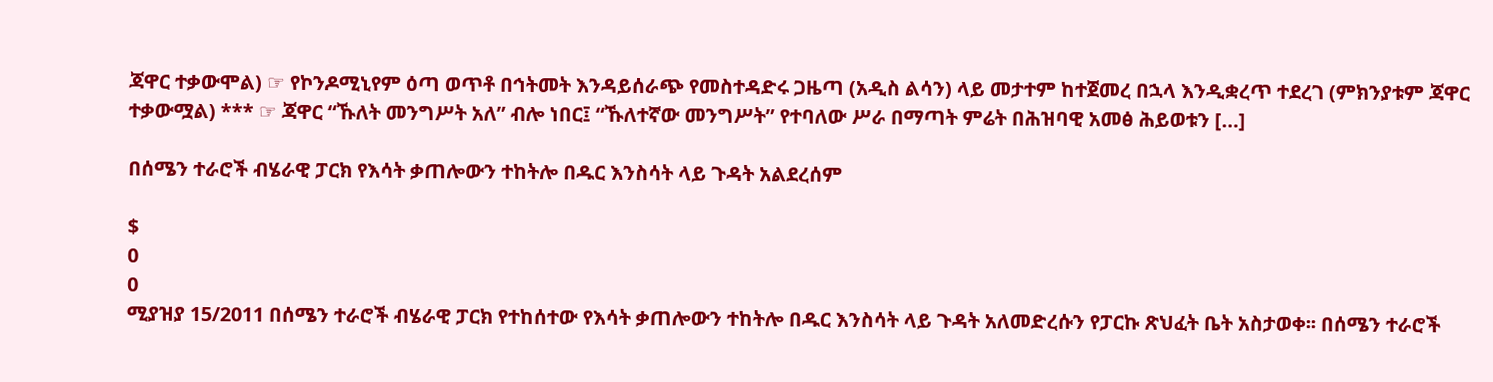ጃዋር ተቃውሞል) ☞ የኮንዶሚኒየም ዕጣ ወጥቶ በኅትመት እንዳይሰራጭ የመስተዳድሩ ጋዜጣ (አዲስ ልሳን) ላይ መታተም ከተጀመረ በኋላ እንዲቋረጥ ተደረገ (ምክንያቱም ጃዋር ተቃውሟል) *** ☞ ጃዋር “ኹለት መንግሥት አለ” ብሎ ነበር፤ “ኹለተኛው መንግሥት” የተባለው ሥራ በማጣት ምሬት በሕዝባዊ አመፅ ሕይወቱን […]

በሰሜን ተራሮች ብሄራዊ ፓርክ የእሳት ቃጠሎውን ተከትሎ በዱር እንስሳት ላይ ጉዳት አልደረሰም

$
0
0
ሚያዝያ 15/2011 በሰሜን ተራሮች ብሄራዊ ፓርክ የተከሰተው የእሳት ቃጠሎውን ተከትሎ በዱር እንስሳት ላይ ጉዳት አለመድረሱን የፓርኩ ጽህፈት ቤት አስታወቀ፡፡ በሰሜን ተራሮች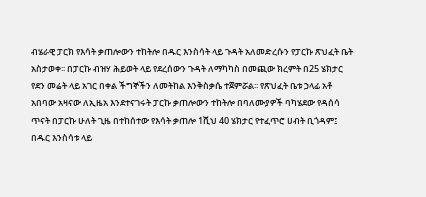ብሄራዊ ፓርክ የእሳት ቃጠሎውን ተከትሎ በዱር እንስሳት ላይ ጉዳት አለመድረሱን የፓርኩ ጽህፈት ቤት አስታወቀ፡፡ በፓርኩ ብዝሃ ሕይወት ላይ የደረሰውን ጉዳት ለማካካስ በመጪው ክረምት በ25 ሄክታር የደን መሬት ላይ አገር በቀል ችግኞችን ለመትከል እንቅስቃሴ ተጀምሯል፡፡ የጽህፈት ቤቱ ኃላፊ አቶ አበባው አዛናው ለኢዜአ እንደተናገሩት ፓርኩ ቃጠሎውን ተከትሎ በባለሙያዎች ባካሄደው የዳሰሳ ጥናት በፓርኩ ሁለት ጊዜ በተከሰተው የእሳት ቃጠሎ 1ሺህ 40 ሄክታር የተፈጥሮ ሀብት ቢጎዳም፤ በዱር እንስሳቱ ላይ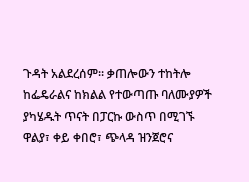ጉዳት አልደረሰም። ቃጠሎውን ተከትሎ ከፌዴራልና ከክልል የተውጣጡ ባለሙያዎች ያካሄዱት ጥናት በፓርኩ ውስጥ በሚገኙ ዋልያ፣ ቀይ ቀበሮ፣ ጭላዳ ዝንጀሮና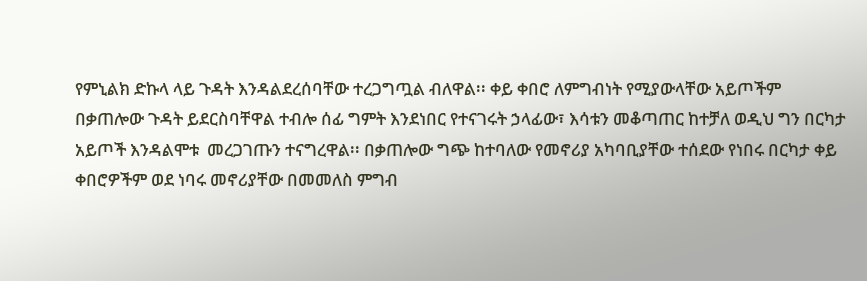የምኒልክ ድኩላ ላይ ጉዳት እንዳልደረሰባቸው ተረጋግጧል ብለዋል፡፡ ቀይ ቀበሮ ለምግብነት የሚያውላቸው አይጦችም በቃጠሎው ጉዳት ይደርስባቸዋል ተብሎ ሰፊ ግምት እንደነበር የተናገሩት ኃላፊው፣ እሳቱን መቆጣጠር ከተቻለ ወዲህ ግን በርካታ አይጦች እንዳልሞቱ  መረጋገጡን ተናግረዋል፡፡ በቃጠሎው ግጭ ከተባለው የመኖሪያ አካባቢያቸው ተሰደው የነበሩ በርካታ ቀይ ቀበሮዎችም ወደ ነባሩ መኖሪያቸው በመመለስ ምግብ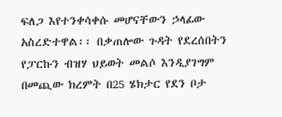ፍለጋ እየተንቀሳቀሱ መሆናቸውን ኃላፊው አስረድተዋል፡፡ በቃጠሎው ጉዳት የደረሰበትን የፓርኩን ብዝሃ ህይወት መልሶ እንዲያገግም በመጪው ክረምት በ25 ሄክታር የደን ቦታ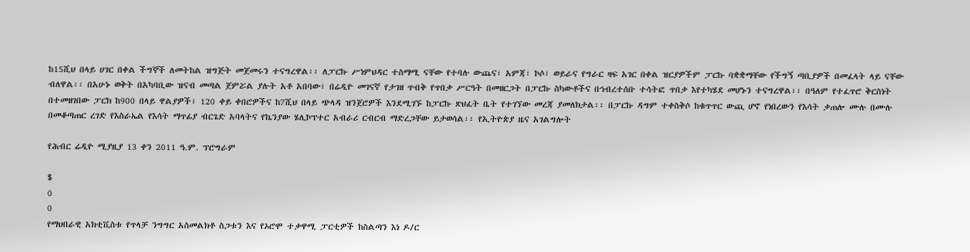ከ15ሺህ በላይ ሀገር በቀል ችግኞች ለመትከል ዝግጅት መጀመሩን ተናግረዋል፡፡ ለፓርኩ ሥነምህዳር ተስማሚ ናቸው የተባሉ ውጨና፣ አምጃ፣ ኮሶ፣ ወይራና የግራር ዛፍ አገር በቀል ዝርያዎችም ፓርኩ ባቋቋማቸው የችግኝ ጣቢያዎች በመፈላት ላይ ናቸው ብለዋል፡፡ በአሁኑ ወቅት በአካባቢው ዝናብ መጣል ጀምሯል ያሉት አቶ አበባው፣ በሬዲዮ መገናኛ የታገዘ ጥብቅ የጥበቃ ሥርዓት በመዘርጋት በፓርኩ ስካውቶችና በኅብረተሰቡ ተሳትፎ ጥበቃ እየተካሄደ መሆኑን ተናግረዋል፡፡ በዓለም የተፈጥሮ ቅርስነት በተመዘገበው ፓርክ ከ900 በላይ ዋልያዎች፣ 120 ቀይ ቀበሮዎችና ከ7ሺህ በላይ ጭላዳ ዝንጀሮዎች እንደሚገኙ ከፓርኩ ጽህፈት ቤት የተገኘው መረጃ ያመለክታል፡፡ በፓርኩ ዳግም ተቀስቅሶ ከቁጥጥር ውጪ ሆኖ የነበረውን የእሳት ቃጠሎ ሙሉ በሙሉ በመቆጣጠር ረገድ የእስራኤል የእሳት ማጥፊያ ብርጌድ አባላትና የኬንያው ሄሊኮፕተር አብራሪ ርብርብ ማድረጋቸው ይታወሳል፡፡ የኢትዮጵያ ዜና አገልግሎት

የሕብር ሬዲዮ ሚያዚያ 13 ቀን 2011 ዓ.ም. ፕሮግራም

$
0
0
የማህበራዊ አክቲቪስቱ የጥላቻ ንግግር አስመልክቶ ስጋቱን እና የኦሮሞ ተቃዋሚ ፓርቲዎች ከስልጣን እነ ዶ/ር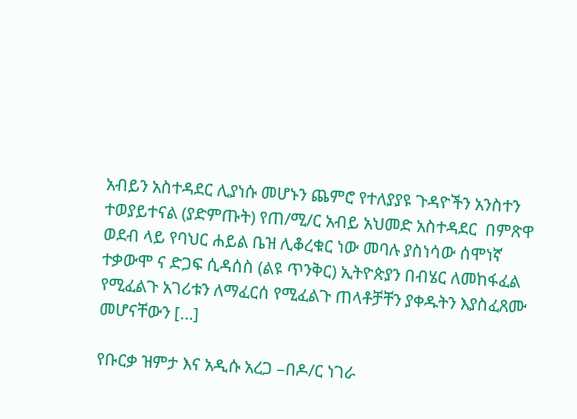አብይን አስተዳደር ሊያነሱ መሆኑን ጨምሮ የተለያያዩ ጉዳዮችን አንስተን ተወያይተናል (ያድምጡት) የጠ/ሚ/ር አብይ አህመድ አስተዳደር  በምጽዋ ወደብ ላይ የባህር ሐይል ቤዝ ሊቆረቁር ነው መባሉ ያስነሳው ሰሞነኛ  ተቃውሞ ና ድጋፍ ሲዳሰስ (ልዩ ጥንቅር) ኢትዮጵያን በብሄር ለመከፋፈል የሚፈልጉ አገሪቱን ለማፈርሰ የሚፈልጉ ጠላቶቻቸን ያቀዱትን እያስፈጸሙ መሆናቸውን […]

የቡርቃ ዝምታ እና አዲሱ አረጋ –በዶ/ር ነገራ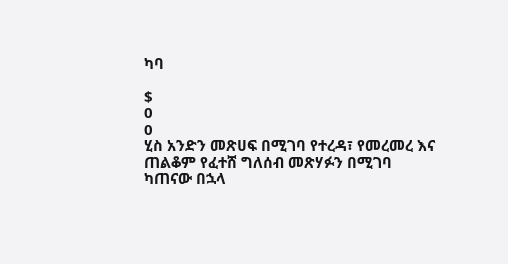ካባ

$
0
0
ሂስ አንድን መጽሀፍ በሚገባ የተረዳ፣ የመረመረ እና ጠልቆም የፈተሸ ግለሰብ መጽሃፉን በሚገባ ካጠናው በኋላ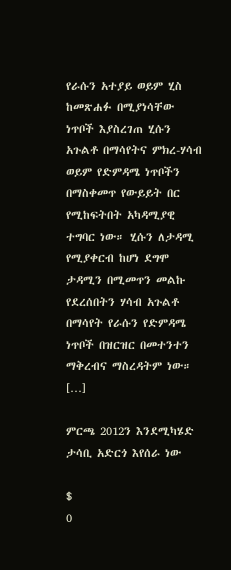የራሱን አተያይ ወይም ሂስ ከመጽሐፉ በሚያነሳቸው ነጥቦች እያስረገጠ ሂሱን አጉልቶ በማሳየትና ምክረ-ሃሳብ ወይም የድምዳሜ ነጥቦችን በማስቀመጥ የውይይት በር የሚከፍትበት አካዳሚያዊ ተግባር ነው። ሂሱን ለታዳሚ የሚያቀርብ ከሆነ ደግሞ ታዳሚን በሚመጥን መልኩ የደረሰበትን ሃሳብ አጉልቶ በማሳየት የራሱን የድምዳሜ ነጥቦች በዝርዝር በመተንተን ማቅረብና ማስረዳትም ነው። […]

ምርጫ 2012ን እንደሚካሄድ ታሳቢ አድርጎ እየሰራ ነው

$
0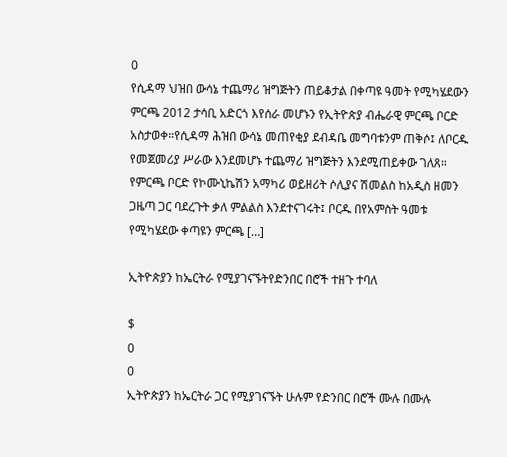0
የሲዳማ ህዝበ ውሳኔ ተጨማሪ ዝግጅትን ጠይቆታል በቀጣዩ ዓመት የሚካሄደውን ምርጫ 2012 ታሳቢ አድርጎ እየሰራ መሆኑን የኢትዮጵያ ብሔራዊ ምርጫ ቦርድ አስታወቀ።የሲዳማ ሕዝበ ውሳኔ መጠየቂያ ደብዳቤ መግባቱንም ጠቅሶ፤ ለቦርዱ የመጀመሪያ ሥራው እንደመሆኑ ተጨማሪ ዝግጅትን እንደሚጠይቀው ገለጸ። የምርጫ ቦርድ የኮሙኒኬሽን አማካሪ ወይዘሪት ሶሊያና ሽመልስ ከአዲስ ዘመን ጋዜጣ ጋር ባደረጉት ቃለ ምልልስ እንደተናገሩት፤ ቦርዱ በየአምስት ዓመቱ የሚካሄደው ቀጣዩን ምርጫ […]

ኢትዮጵያን ከኤርትራ የሚያገናኙትየድንበር በሮች ተዘጉ ተባለ

$
0
0
ኢትዮጵያን ከኤርትራ ጋር የሚያገናኙት ሁሉም የድንበር በሮች ሙሉ በሙሉ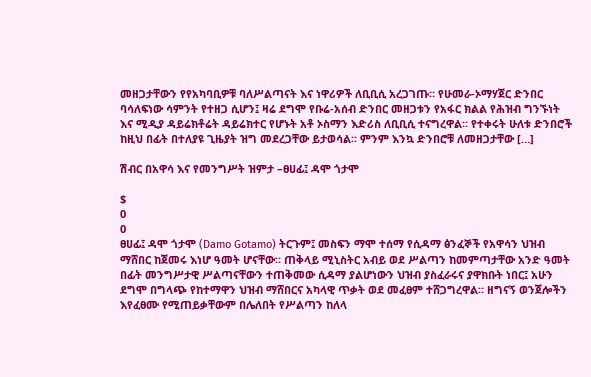መዘጋታቸውን የየአካባቢዎቹ ባለሥልጣናት እና ነዋሪዎች ለቢቢሲ አረጋገጡ። የሁመራ-ኦማሃጀር ድንበር ባሳለፍነው ሳምንት የተዘጋ ሲሆን፤ ዛሬ ደግሞ የቡሬ-አሰብ ድንበር መዘጋቱን የአፋር ክልል የሕዝብ ግንኙነት እና ሚዲያ ዳይሬክቶሬት ዳይሬክተር የሆኑት አቶ ኦስማን እድሪስ ለቢቢሲ ተናግረዋል። የተቀሩት ሁለቱ ድንበሮች ከዚህ በፊት በተለያዩ ጊዜያት ዝግ መደረጋቸው ይታወሳል። ምንም እንኳ ድንበሮቹ ለመዘጋታቸው […]

ሽብር በአዋሳ እና የመንግሥት ዝምታ –ፀሀፊ፤ ዳሞ ጎታሞ

$
0
0
ፀሀፊ፤ ዳሞ ጎታሞ (Damo Gotamo) ትርጉም፤ መስፍን ማሞ ተሰማ የሲዳማ ፅንፈኞች የአዋሳን ህዝብ ማሸበር ከጀመሩ እነሆ ዓመት ሆናቸው። ጠቅላይ ሚኒስትር አብይ ወደ ሥልጣን ከመምጣታቸው አንድ ዓመት በፊት መንግሥታዊ ሥልጣናቸውን ተጠቅመው ሲዳማ ያልሆነውን ህዝብ ያስፈራሩና ያዋክቡት ነበር፤ አሁን ደግሞ በግላጭ የከተማዋን ህዝብ ማሸበርና አካላዊ ጥቃት ወደ መፈፀም ተሸጋግረዋል። ዘግናኝ ወንጀሎችን እየፈፀሙ የሚጠይቃቸውም በሌለበት የሥልጣን ከለላ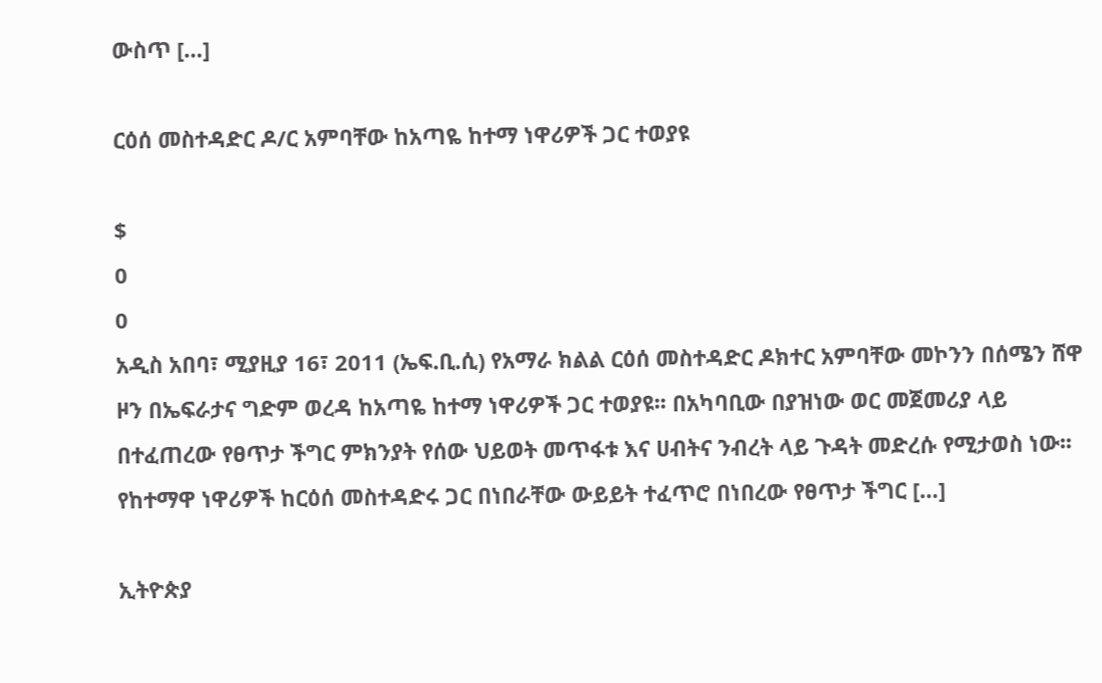ውስጥ […]

ርዕሰ መስተዳድር ዶ/ር አምባቸው ከአጣዬ ከተማ ነዋሪዎች ጋር ተወያዩ

$
0
0
አዲስ አበባ፣ ሚያዚያ 16፣ 2011 (ኤፍ.ቢ.ሲ) የአማራ ክልል ርዕሰ መስተዳድር ዶክተር አምባቸው መኮንን በሰሜን ሸዋ ዞን በኤፍራታና ግድም ወረዳ ከአጣዬ ከተማ ነዋሪዎች ጋር ተወያዩ፡፡ በአካባቢው በያዝነው ወር መጀመሪያ ላይ በተፈጠረው የፀጥታ ችግር ምክንያት የሰው ህይወት መጥፋቱ እና ሀብትና ንብረት ላይ ጉዳት መድረሱ የሚታወስ ነው፡፡ የከተማዋ ነዋሪዎች ከርዕሰ መስተዳድሩ ጋር በነበራቸው ውይይት ተፈጥሮ በነበረው የፀጥታ ችግር […]

ኢትዮጵያ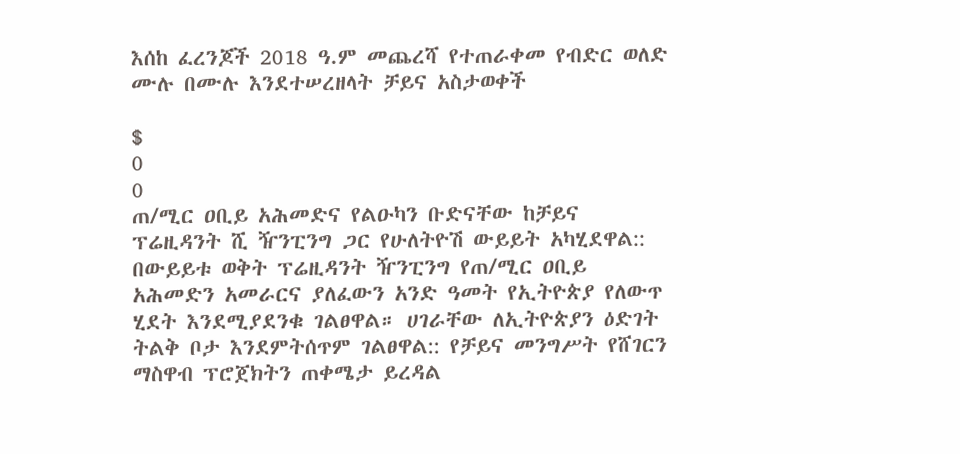እሰከ ፈረንጆች 2018 ዓ.ም መጨረሻ የተጠራቀመ የብድር ወለድ ሙሉ በሙሉ እንደተሠረዘላት ቻይና አስታወቀች

$
0
0
ጠ/ሚር ዐቢይ አሕመድና የልዑካን ቡድናቸው ከቻይና ፕሬዚዳንት ሺ ዥንፒንግ ጋር የሁለትዮሽ ውይይት አካሂደዋል:: በውይይቱ ወቅት ፕሬዚዳንት ዥንፒንግ የጠ/ሚር ዐቢይ አሕመድን አመራርና ያለፈውን አንድ ዓመት የኢትዮጵያ የለውጥ ሂደት እንደሚያደንቁ ገልፀዋል። ሀገራቸው ለኢትዮጵያን ዕድገት ትልቅ ቦታ እንደምትሰጥም ገልፀዋል:: የቻይና መንግሥት የሸገርን ማስዋብ ፕሮጀክትን ጠቀሜታ ይረዳል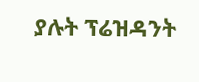ያሉት ፕሬዝዳንት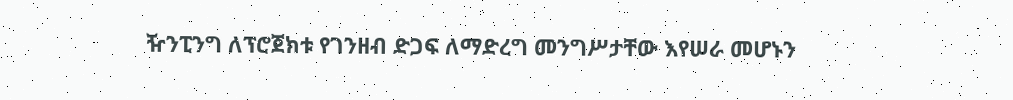ዥንፒንግ ለፕሮጀክቱ የገንዘብ ድጋፍ ለማድረግ መንግሥታቸው እየሠራ መሆኑን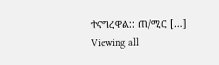ተናግረዋል:: ጠ/ሚር […]
Viewing all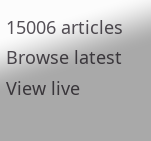15006 articles
Browse latest View live